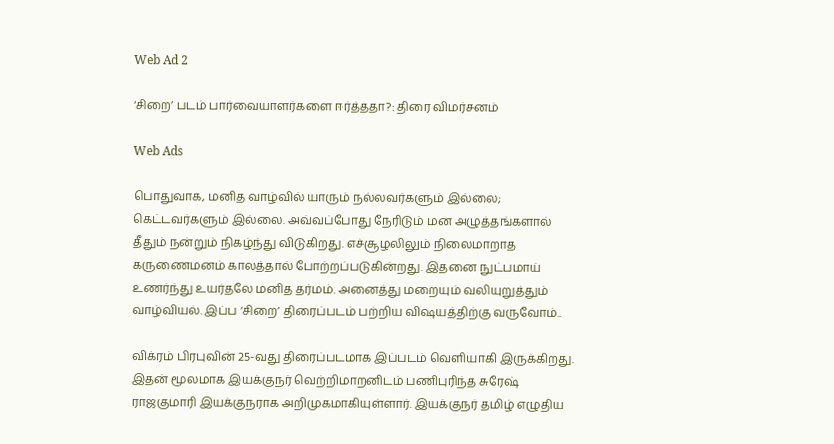Web Ad 2

‘சிறை’ படம் பார்வையாளர்களை ஈர்த்ததா?: திரை விமர்சனம்

Web Ads

பொதுவாக, மனித வாழ்வில் யாரும் நல்லவர்களும் இல்லை; கெட்டவர்களும் இல்லை. அவ்வப்போது நேரிடும் மன அழுத்தங்களால் தீதும் நன்றும் நிகழ்ந்து விடுகிறது. எச்சூழலிலும் நிலைமாறாத கருணைமனம் காலத்தால் போற்றப்படுகின்றது. இதனை நுட்பமாய் உணர்ந்து உயர்தலே மனித தர்மம். அனைத்து மறையும் வலியுறுத்தும் வாழ்வியல். இப்ப ‘சிறை’ திரைப்படம் பற்றிய விஷயத்திற்கு வருவோம்..

விக்ரம் பிரபுவின் 25-வது திரைப்படமாக இப்படம் வெளியாகி இருக்கிறது. இதன் மூலமாக இயக்குநர் வெற்றிமாறனிடம் பணிபுரிந்த சுரேஷ் ராஜகுமாரி இயக்குநராக அறிமுகமாகியுள்ளார். இயக்குநர் தமிழ் எழுதிய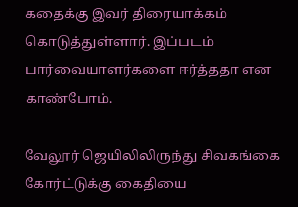கதைக்கு இவர் திரையாக்கம் கொடுத்துள்ளார். இப்படம் பார்வையாளர்களை ஈர்த்ததா என காண்போம்.

வேலூர் ஜெயிலிலிருந்து சிவகங்கை கோர்ட்டுக்கு கைதியை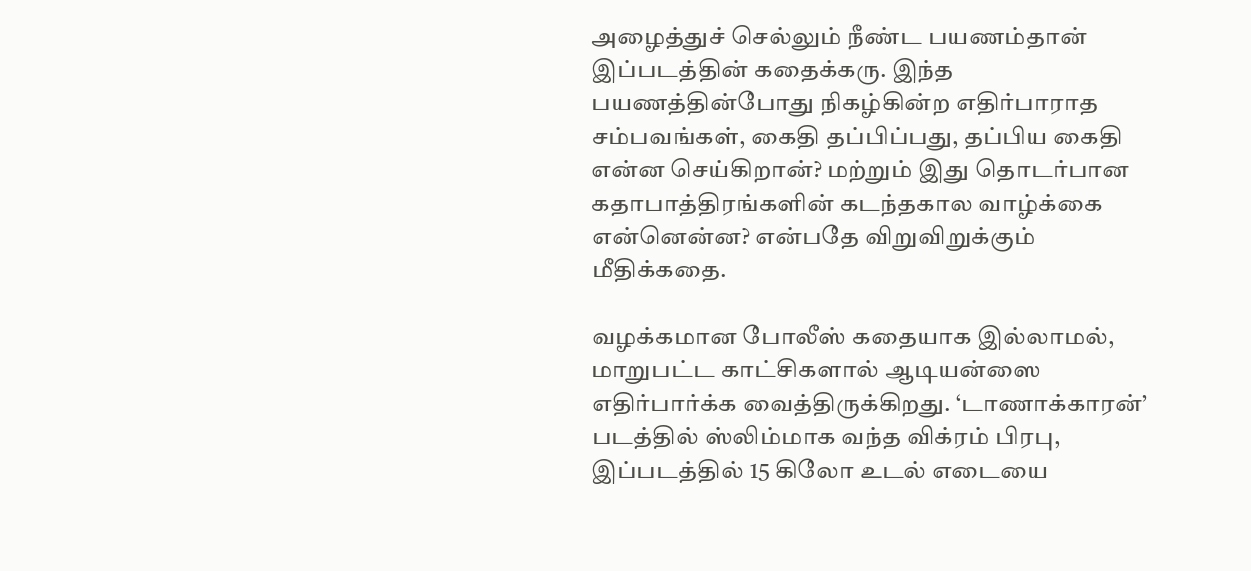அழைத்துச் செல்லும் நீண்ட பயணம்தான் இப்படத்தின் கதைக்கரு. இந்த பயணத்தின்போது நிகழ்கின்ற எதிர்பாராத சம்பவங்கள், கைதி தப்பிப்பது, தப்பிய கைதி என்ன செய்கிறான்? மற்றும் இது தொடர்பான கதாபாத்திரங்களின் கடந்தகால வாழ்க்கை என்னென்ன? என்பதே விறுவிறுக்கும் மீதிக்கதை.

வழக்கமான போலீஸ் கதையாக இல்லாமல், மாறுபட்ட காட்சிகளால் ஆடியன்ஸை எதிர்பார்க்க வைத்திருக்கிறது. ‘டாணாக்காரன்’ படத்தில் ஸ்லிம்மாக வந்த விக்ரம் பிரபு, இப்படத்தில் 15 கிலோ உடல் எடையை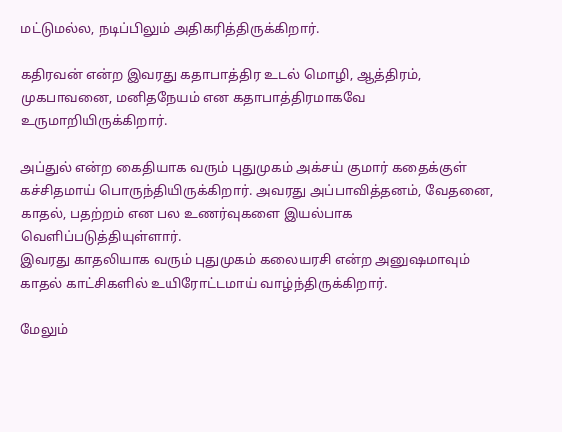மட்டுமல்ல, நடிப்பிலும் அதிகரித்திருக்கிறார்.

கதிரவன் என்ற இவரது கதாபாத்திர உடல் மொழி, ஆத்திரம், முகபாவனை, மனிதநேயம் என கதாபாத்திரமாகவே உருமாறியிருக்கிறார்.

அப்துல் என்ற கைதியாக வரும் புதுமுகம் அக்சய் குமார் கதைக்குள் கச்சிதமாய் பொருந்தியிருக்கிறார். அவரது அப்பாவித்தனம், வேதனை, காதல், பதற்றம் என பல உணர்வுகளை இயல்பாக வெளிப்படுத்தியுள்ளார்.
இவரது காதலியாக வரும் புதுமுகம் கலையரசி என்ற அனுஷமாவும் காதல் காட்சிகளில் உயிரோட்டமாய் வாழ்ந்திருக்கிறார்.

மேலும்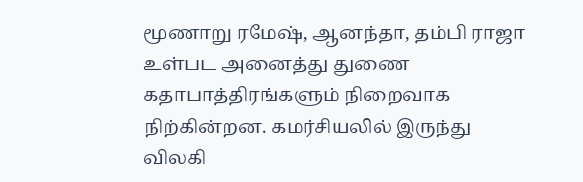மூணாறு ரமேஷ், ஆனந்தா, தம்பி ராஜா உள்பட அனைத்து துணை கதாபாத்திரங்களும் நிறைவாக நிற்கின்றன. கமர்சியலில் இருந்து விலகி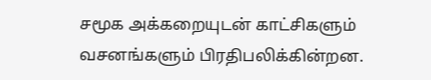சமூக அக்கறையுடன் காட்சிகளும் வசனங்களும் பிரதிபலிக்கின்றன.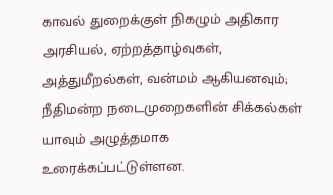காவல் துறைக்குள் நிகழும் அதிகார அரசியல், ஏற்றத்தாழ்வுகள், அத்துமீறல்கள், வன்மம் ஆகியனவும்; நீதிமன்ற நடைமுறைகளின் சிக்கல்கள் யாவும் அழுத்தமாக உரைக்கப்பட்டுள்ளன.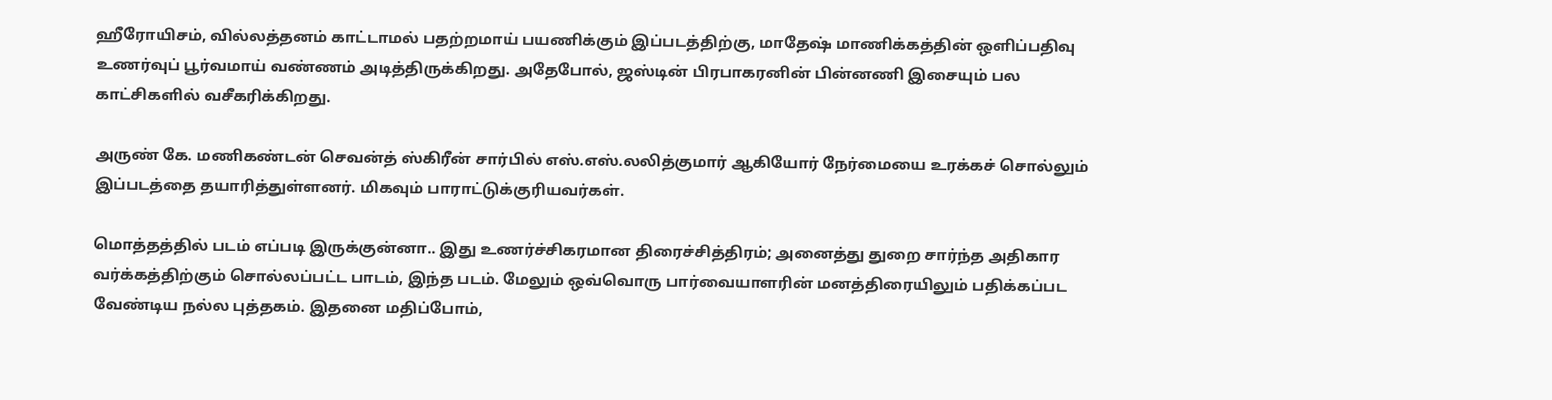ஹீரோயிசம், வில்லத்தனம் காட்டாமல் பதற்றமாய் பயணிக்கும் இப்படத்திற்கு, மாதேஷ் மாணிக்கத்தின் ஒளிப்பதிவு உணர்வுப் பூர்வமாய் வண்ணம் அடித்திருக்கிறது. அதேபோல், ஜஸ்டின் பிரபாகரனின் பின்னணி இசையும் பல காட்சிகளில் வசீகரிக்கிறது.

அருண் கே. மணிகண்டன் செவன்த் ஸ்கிரீன் சார்பில் எஸ்.எஸ்.லலித்குமார் ஆகியோர் நேர்மையை உரக்கச் சொல்லும் இப்படத்தை தயாரித்துள்ளனர். மிகவும் பாராட்டுக்குரியவர்கள்.

மொத்தத்தில் படம் எப்படி இருக்குன்னா.. இது உணர்ச்சிகரமான திரைச்சித்திரம்; அனைத்து துறை சார்ந்த அதிகார வர்க்கத்திற்கும் சொல்லப்பட்ட பாடம், இந்த படம். மேலும் ஒவ்வொரு பார்வையாளரின் மனத்திரையிலும் பதிக்கப்பட வேண்டிய நல்ல புத்தகம். இதனை மதிப்போம்,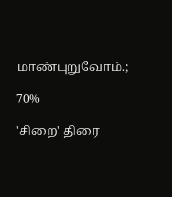மாண்புறுவோம்.;

70%

'சிறை' திரை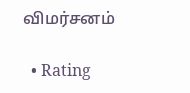விமர்சனம்

  • Rating